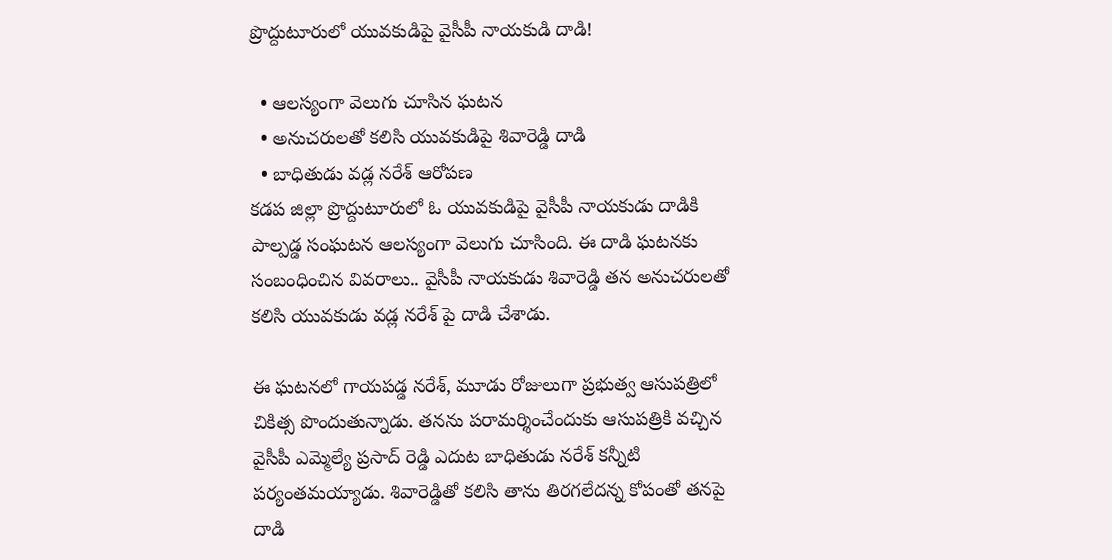ప్రొద్దుటూరులో యువకుడిపై వైసీపీ నాయకుడి దాడి!

  • ఆలస్యంగా వెలుగు చూసిన ఘటన
  • అనుచరులతో కలిసి యువకుడిపై శివారెడ్డి దాడి
  • బాధితుడు వడ్ల నరేశ్ ఆరోపణ
కడప జిల్లా ప్రొద్దుటూరులో ఓ యువకుడిపై వైసీపీ నాయకుడు దాడికి పాల్పడ్డ సంఘటన ఆలస్యంగా వెలుగు చూసింది. ఈ దాడి ఘటనకు సంబంధించిన వివరాలు.. వైసీపీ నాయకుడు శివారెడ్డి తన అనుచరులతో కలిసి యువకుడు వడ్ల నరేశ్ పై దాడి చేశాడు.

ఈ ఘటనలో గాయపడ్డ నరేశ్, మూడు రోజులుగా ప్రభుత్వ ఆసుపత్రిలో చికిత్స పొందుతున్నాడు. తనను పరామర్శించేందుకు ఆసుపత్రికి వచ్చిన వైసీపీ ఎమ్మెల్యే ప్రసాద్ రెడ్డి ఎదుట బాధితుడు నరేశ్ కన్నీటి పర్యంతమయ్యాడు. శివారెడ్డితో కలిసి తాను తిరగలేదన్న కోపంతో తనపై దాడి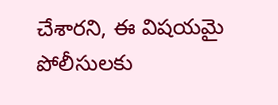చేశారని, ఈ విషయమై పోలీసులకు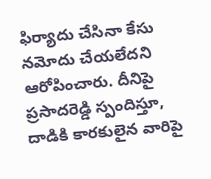ఫిర్యాదు చేసినా కేసు నమోదు చేయలేదని ఆరోపించారు. దీనిపై ప్రసాదరెడ్డి స్పందిస్తూ, దాడికి కారకులైన వారిపై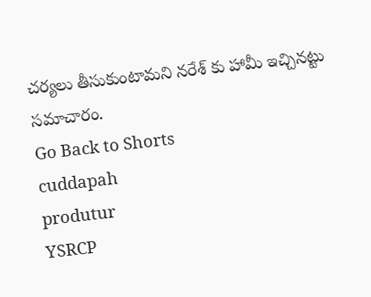చర్యలు తీసుకుంటామని నరేశ్ కు హామీ ఇచ్చినట్టు సమాచారం.
Go Back to Shorts
cuddapah
produtur
YSRCP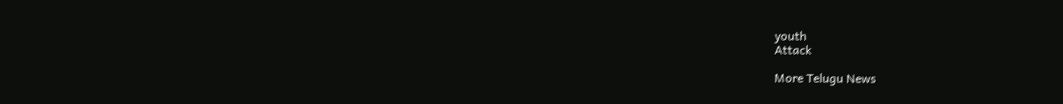youth
Attack

More Telugu News